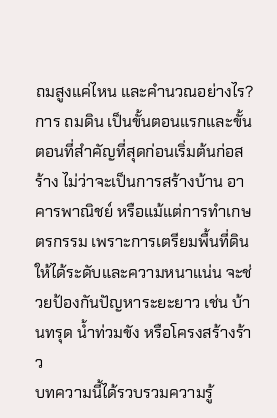ถมสูงแค่ไหน และคำนวณอย่างไร?
การ ถมดิน เป็นขั้นตอนแรกและขั้นตอนที่สำคัญที่สุดก่อนเริ่มต้นก่อสร้าง ไม่ว่าจะเป็นการสร้างบ้าน อาคารพาณิชย์ หรือแม้แต่การทำเกษตรกรรม เพราะการเตรียมพื้นที่ดินให้ได้ระดับและความหนาแน่น จะช่วยป้องกันปัญหาระยะยาว เช่น บ้านทรุด น้ำท่วมขัง หรือโครงสร้างร้าว
บทความนี้ได้รวบรวมความรู้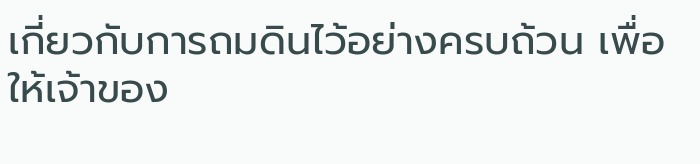เกี่ยวกับการถมดินไว้อย่างครบถ้วน เพื่อให้เจ้าของ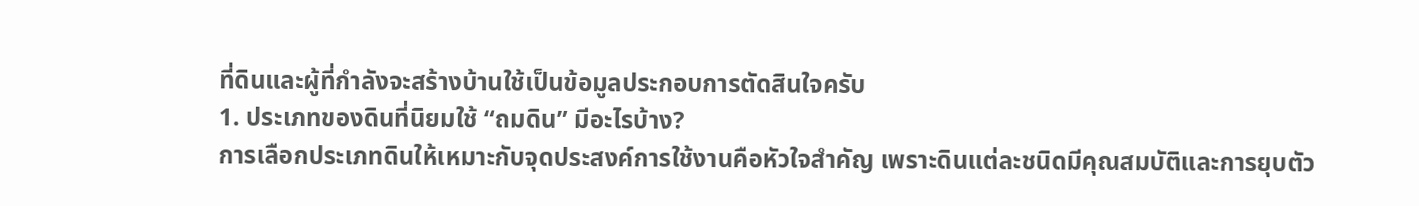ที่ดินและผู้ที่กำลังจะสร้างบ้านใช้เป็นข้อมูลประกอบการตัดสินใจครับ
1. ประเภทของดินที่นิยมใช้ “ถมดิน” มีอะไรบ้าง?
การเลือกประเภทดินให้เหมาะกับจุดประสงค์การใช้งานคือหัวใจสำคัญ เพราะดินแต่ละชนิดมีคุณสมบัติและการยุบตัว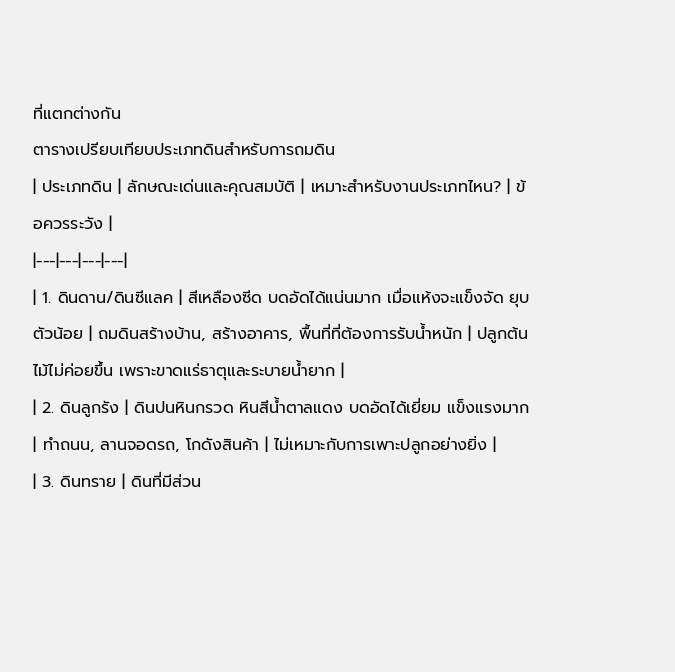ที่แตกต่างกัน
ตารางเปรียบเทียบประเภทดินสำหรับการถมดิน
| ประเภทดิน | ลักษณะเด่นและคุณสมบัติ | เหมาะสำหรับงานประเภทไหน? | ข้อควรระวัง |
|---|---|---|---|
| 1. ดินดาน/ดินซีแลค | สีเหลืองซีด บดอัดได้แน่นมาก เมื่อแห้งจะแข็งจัด ยุบตัวน้อย | ถมดินสร้างบ้าน, สร้างอาคาร, พื้นที่ที่ต้องการรับน้ำหนัก | ปลูกต้นไม้ไม่ค่อยขึ้น เพราะขาดแร่ธาตุและระบายน้ำยาก |
| 2. ดินลูกรัง | ดินปนหินกรวด หินสีน้ำตาลแดง บดอัดได้เยี่ยม แข็งแรงมาก | ทำถนน, ลานจอดรถ, โกดังสินค้า | ไม่เหมาะกับการเพาะปลูกอย่างยิ่ง |
| 3. ดินทราย | ดินที่มีส่วน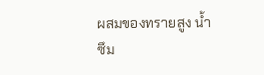ผสมของทรายสูง น้ำซึม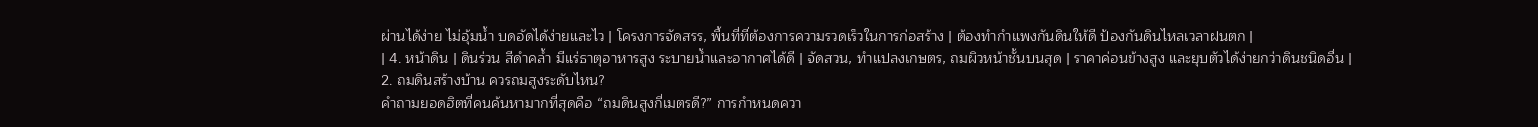ผ่านได้ง่าย ไม่อุ้มน้ำ บดอัดได้ง่ายและไว | โครงการจัดสรร, พื้นที่ที่ต้องการความรวดเร็วในการก่อสร้าง | ต้องทำกำแพงกันดินให้ดี ป้องกันดินไหลเวลาฝนตก |
| 4. หน้าดิน | ดินร่วน สีดำคล้ำ มีแร่ธาตุอาหารสูง ระบายน้ำและอากาศได้ดี | จัดสวน, ทำแปลงเกษตร, ถมผิวหน้าชั้นบนสุด | ราคาค่อนข้างสูง และยุบตัวได้ง่ายกว่าดินชนิดอื่น |
2. ถมดินสร้างบ้าน ควรถมสูงระดับไหน?
คำถามยอดฮิตที่คนค้นหามากที่สุดคือ “ถมดินสูงกี่เมตรดี?” การกำหนดควา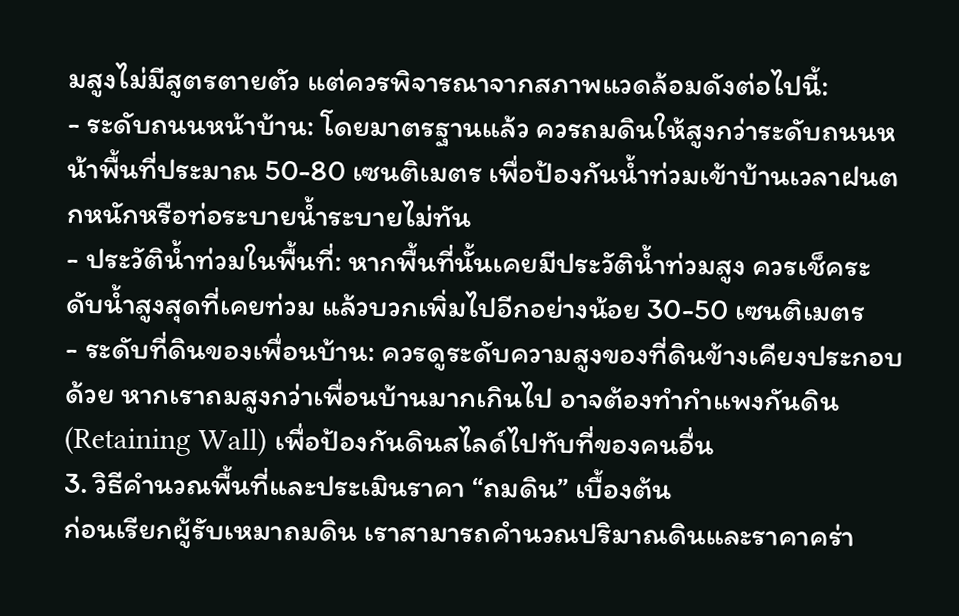มสูงไม่มีสูตรตายตัว แต่ควรพิจารณาจากสภาพแวดล้อมดังต่อไปนี้:
- ระดับถนนหน้าบ้าน: โดยมาตรฐานแล้ว ควรถมดินให้สูงกว่าระดับถนนหน้าพื้นที่ประมาณ 50-80 เซนติเมตร เพื่อป้องกันน้ำท่วมเข้าบ้านเวลาฝนตกหนักหรือท่อระบายน้ำระบายไม่ทัน
- ประวัติน้ำท่วมในพื้นที่: หากพื้นที่นั้นเคยมีประวัติน้ำท่วมสูง ควรเช็คระดับน้ำสูงสุดที่เคยท่วม แล้วบวกเพิ่มไปอีกอย่างน้อย 30-50 เซนติเมตร
- ระดับที่ดินของเพื่อนบ้าน: ควรดูระดับความสูงของที่ดินข้างเคียงประกอบด้วย หากเราถมสูงกว่าเพื่อนบ้านมากเกินไป อาจต้องทำกำแพงกันดิน (Retaining Wall) เพื่อป้องกันดินสไลด์ไปทับที่ของคนอื่น
3. วิธีคำนวณพื้นที่และประเมินราคา “ถมดิน” เบื้องต้น
ก่อนเรียกผู้รับเหมาถมดิน เราสามารถคำนวณปริมาณดินและราคาคร่า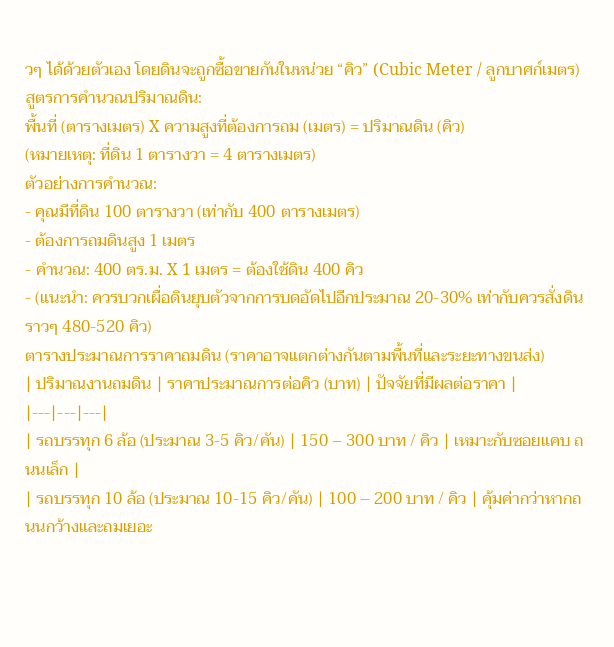วๆ ได้ด้วยตัวเอง โดยดินจะถูกซื้อขายกันในหน่วย “คิว” (Cubic Meter / ลูกบาศก์เมตร)
สูตรการคำนวณปริมาณดิน:
พื้นที่ (ตารางเมตร) X ความสูงที่ต้องการถม (เมตร) = ปริมาณดิน (คิว)
(หมายเหตุ: ที่ดิน 1 ตารางวา = 4 ตารางเมตร)
ตัวอย่างการคำนวณ:
- คุณมีที่ดิน 100 ตารางวา (เท่ากับ 400 ตารางเมตร)
- ต้องการถมดินสูง 1 เมตร
- คำนวณ: 400 ตร.ม. X 1 เมตร = ต้องใช้ดิน 400 คิว
- (แนะนำ: ควรบวกเผื่อดินยุบตัวจากการบดอัดไปอีกประมาณ 20-30% เท่ากับควรสั่งดินราวๆ 480-520 คิว)
ตารางประมาณการราคาถมดิน (ราคาอาจแตกต่างกันตามพื้นที่และระยะทางขนส่ง)
| ปริมาณงานถมดิน | ราคาประมาณการต่อคิว (บาท) | ปัจจัยที่มีผลต่อราคา |
|---|---|---|
| รถบรรทุก 6 ล้อ (ประมาณ 3-5 คิว/คัน) | 150 – 300 บาท / คิว | เหมาะกับซอยแคบ ถนนเล็ก |
| รถบรรทุก 10 ล้อ (ประมาณ 10-15 คิว/คัน) | 100 – 200 บาท / คิว | คุ้มค่ากว่าหากถนนกว้างและถมเยอะ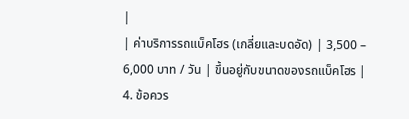|
| ค่าบริการรถแบ็คโฮร (เกลี่ยและบดอัด) | 3,500 – 6,000 บาท / วัน | ขึ้นอยู่กับขนาดของรถแบ็คโฮร |
4. ข้อควร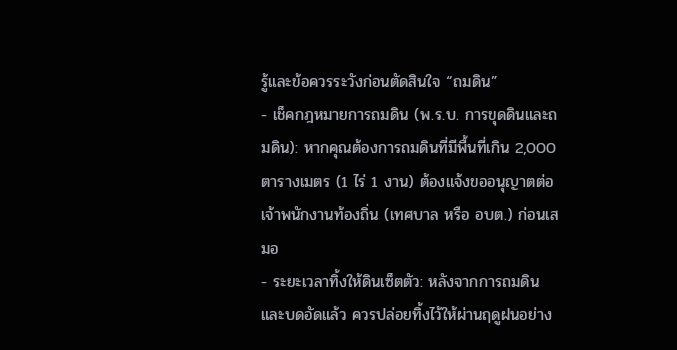รู้และข้อควรระวังก่อนตัดสินใจ “ถมดิน”
- เช็คกฎหมายการถมดิน (พ.ร.บ. การขุดดินและถมดิน): หากคุณต้องการถมดินที่มีพื้นที่เกิน 2,000 ตารางเมตร (1 ไร่ 1 งาน) ต้องแจ้งขออนุญาตต่อเจ้าพนักงานท้องถิ่น (เทศบาล หรือ อบต.) ก่อนเสมอ
- ระยะเวลาทิ้งให้ดินเซ็ตตัว: หลังจากการถมดินและบดอัดแล้ว ควรปล่อยทิ้งไว้ให้ผ่านฤดูฝนอย่าง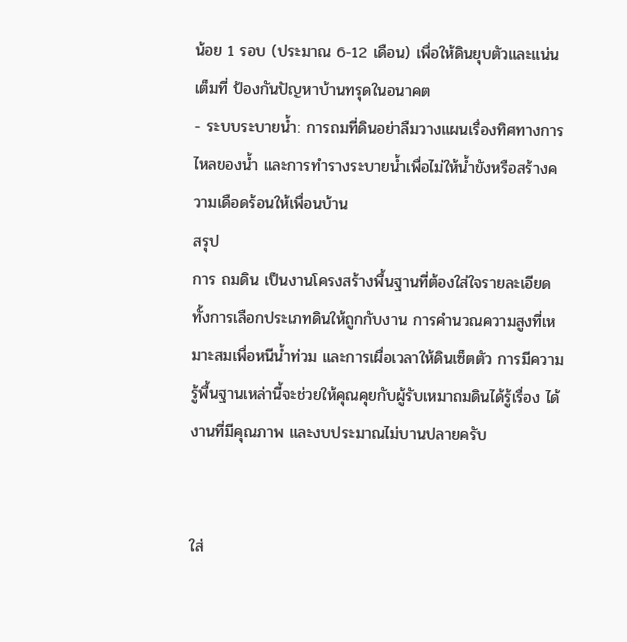น้อย 1 รอบ (ประมาณ 6-12 เดือน) เพื่อให้ดินยุบตัวและแน่นเต็มที่ ป้องกันปัญหาบ้านทรุดในอนาคต
- ระบบระบายน้ำ: การถมที่ดินอย่าลืมวางแผนเรื่องทิศทางการไหลของน้ำ และการทำรางระบายน้ำเพื่อไม่ให้น้ำขังหรือสร้างความเดือดร้อนให้เพื่อนบ้าน
สรุป
การ ถมดิน เป็นงานโครงสร้างพื้นฐานที่ต้องใส่ใจรายละเอียด ทั้งการเลือกประเภทดินให้ถูกกับงาน การคำนวณความสูงที่เหมาะสมเพื่อหนีน้ำท่วม และการเผื่อเวลาให้ดินเซ็ตตัว การมีความรู้พื้นฐานเหล่านี้จะช่วยให้คุณคุยกับผู้รับเหมาถมดินได้รู้เรื่อง ได้งานที่มีคุณภาพ และงบประมาณไม่บานปลายครับ


ใส่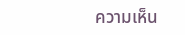ความเห็น